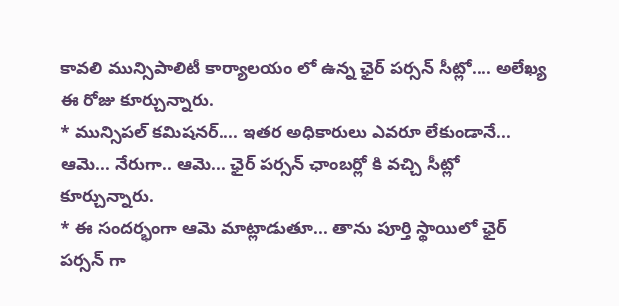కావలి మున్సిపాలిటీ కార్యాలయం లో ఉన్న ఛైర్ పర్సన్ సీట్లో.... అలేఖ్య ఈ రోజు కూర్చున్నారు.
* మున్సిపల్ కమిషనర్.... ఇతర అధికారులు ఎవరూ లేకుండానే... ఆమె... నేరుగా.. ఆమె... ఛైర్ పర్సన్ ఛాంబర్లో కి వచ్చి సీట్లో కూర్చున్నారు.
* ఈ సందర్భంగా ఆమె మాట్లాడుతూ... తాను పూర్తి స్థాయిలో ఛైర్ పర్సన్ గా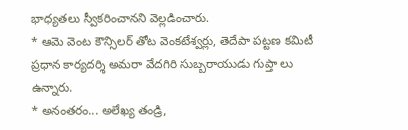భాధ్యతలు స్వీకరించానని వెల్లడించారు.
* ఆమె వెంట కౌన్సిలర్ తోట వెంకటేశ్వర్లు, తెదేపా పట్టణ కమిటీ ప్రధాన కార్యదర్శి అమరా వేదగిరి సుబ్బరాయుడు గుప్తా లు ఉన్నారు.
* అనంతరం... అలేఖ్య తండ్రి,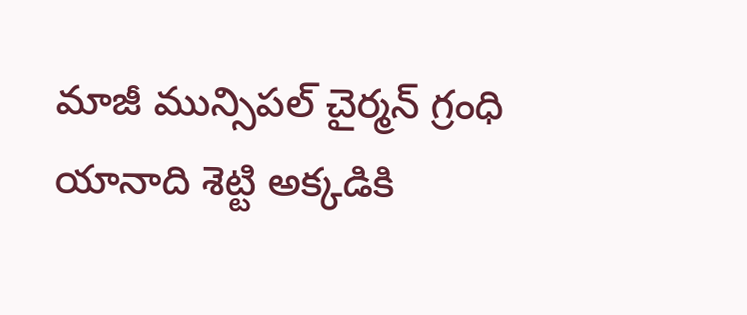మాజీ మున్సిపల్ చైర్మన్ గ్రంధి యానాది శెట్టి అక్కడికి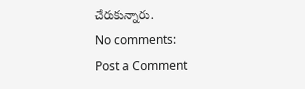చేరుకున్నారు.
No comments:
Post a Comment